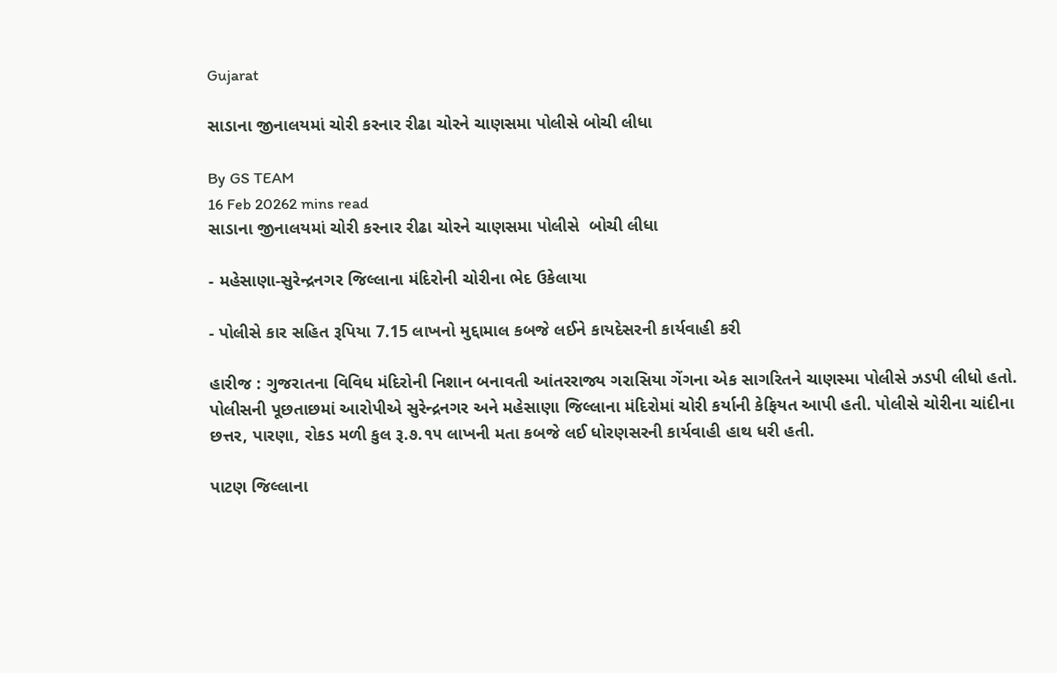Gujarat

સાડાના જીનાલયમાં ચોરી કરનાર રીઢા ચોરને ચાણસમા પોલીસે બોચી લીધા

By GS TEAM
16 Feb 20262 mins read
સાડાના જીનાલયમાં ચોરી કરનાર રીઢા ચોરને ચાણસમા પોલીસે  બોચી લીધા

- મહેસાણા-સુરેન્દ્રનગર જિલ્લાના મંદિરોની ચોરીના ભેદ ઉકેલાયા

- પોલીસે કાર સહિત રૂપિયા 7.15 લાખનો મુદ્દામાલ કબજે લઈને કાયદેસરની કાર્યવાહી કરી

હારીજ : ગુજરાતના વિવિધ મંદિરોની નિશાન બનાવતી આંતરરાજ્ય ગરાસિયા ગેંગના એક સાગરિતને ચાણસ્મા પોલીસે ઝડપી લીધો હતો. પોલીસની પૂછતાછમાં આરોપીએ સુરેન્દ્રનગર અને મહેસાણા જિલ્લાના મંદિરોમાં ચોરી કર્યાની કેફિયત આપી હતી. પોલીસે ચોરીના ચાંદીના છત્તર, પારણા, રોકડ મળી કુલ રૂ.૭.૧૫ લાખની મતા કબજે લઈ ધોરણસરની કાર્યવાહી હાથ ધરી હતી.

પાટણ જિલ્લાના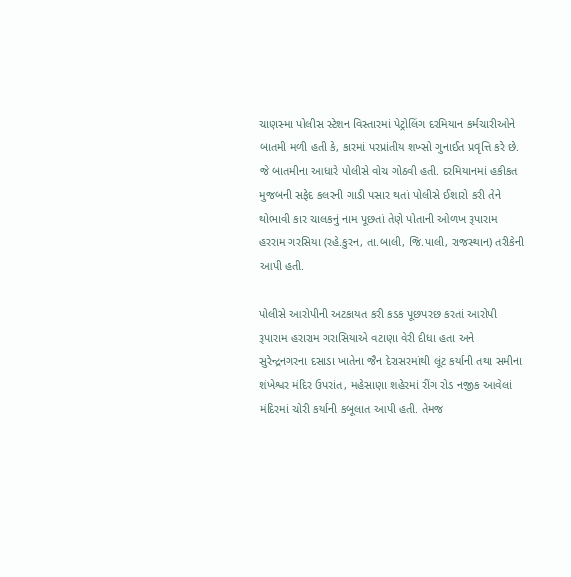ચાણસ્મા પોલીસ સ્ટેશન વિસ્તારમાં પેટ્રોલિંગ દરમિયાન કર્મચારીઓને બાતમી મળી હતી કે, કારમાં પરપ્રાંતીય શખ્સો ગુનાઈત પ્રવૃત્તિ કરે છે. જે બાતમીના આધારે પોલીસે વોચ ગોઠવી હતી. દરમિયાનમાં હકીકત મુજબની સફેદ કલરની ગાડી પસાર થતાં પોલીસે ઈશારો કરી તેને થોભાવી કાર ચાલકનું નામ પૂછતાં તેણે પોતાની ઓળખ રૂપારામ હરરામ ગરસિયા (રહે.કુરન, તા.બાલી, જિ.પાલી, રાજસ્થાન) તરીકેની આપી હતી.

પોલીસે આરોપીની અટકાયત કરી કડક પૂછપરછ કરતાં આરોપી રૂપારામ હરારામ ગરાસિયાએ વટાણા વેરી દીધા હતા અને સુરેન્દ્રનગરના દસાડા ખાતેના જૈન દેરાસરમાંથી લૂંટ કર્યાની તથા સમીના શંખેશ્વર મંદિર ઉપરાંત, મહેસાણા શહેરમાં રીંગ રોડ નજીક આવેલાં મંદિરમાં ચોરી કર્યાની કબૂલાત આપી હતી. તેમજ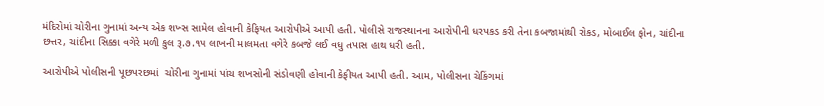મંદિરોમાં ચોરીના ગુનામાં અન્ય એક શખ્સ સામેલ હોવાની કેફિયત આરોપીએ આપી હતી. પોલીસે રાજસ્થાનના આરોપીની ધરપકડ કરી તેના કબજામાંથી રોકડ, મોબાઈલ ફોન, ચાંદીના છત્તર, ચાંદીના સિક્કા વગેરે મળી કુલ રૂ.૭.૧૫ લાખની માલમતા વગેરે કબજે લઈ વધુ તપાસ હાથ ધરી હતી.

આરોપીએ પોલીસની પૂછપરછમાં  ચોરીના ગુનામાં પાંચ શખસોની સંડોવણી હોવાની કેફીયત આપી હતી. આમ, પોલીસના ચેકિંગમાં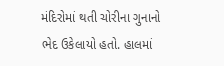મંદિરોમાં થતી ચોરીના ગુનાનો ભેદ ઉકેલાયો હતો. હાલમાં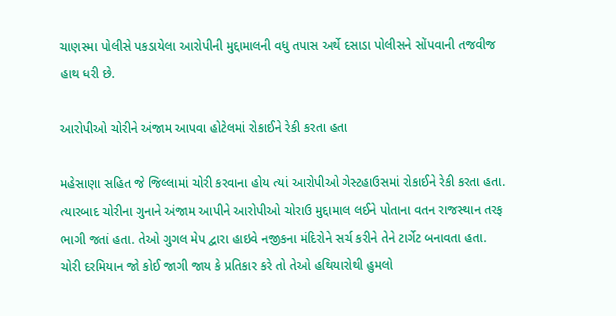ચાણસ્મા પોલીસે પકડાયેલા આરોપીની મુદ્દામાલની વધુ તપાસ અર્થે દસાડા પોલીસને સોંપવાની તજવીજ હાથ ધરી છે.

આરોપીઓ ચોરીને અંજામ આપવા હોટેલમાં રોકાઈને રેકી કરતા હતા

મહેસાણા સહિત જે જિલ્લામાં ચોરી કરવાના હોય ત્યાં આરોપીઓ ગેસ્ટહાઉસમાં રોકાઈને રેકી કરતા હતા. ત્યારબાદ ચોરીના ગુનાને અંજામ આપીને આરોપીઓ ચોરાઉ મુદ્દામાલ લઈને પોતાના વતન રાજસ્થાન તરફ ભાગી જતાં હતા. તેઓ ગુગલ મેપ દ્વારા હાઇવે નજીકના મંદિરોને સર્ચ કરીને તેને ટાર્ગેટ બનાવતા હતા. ચોરી દરમિયાન જો કોઈ જાગી જાય કે પ્રતિકાર કરે તો તેઓ હથિયારોથી હુમલો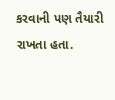કરવાની પણ તૈયારી રાખતા હતા.